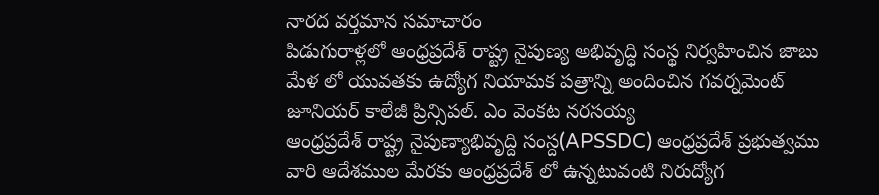నారద వర్తమాన సమాచారం
పిడుగురాళ్లలో ఆంధ్రప్రదేశ్ రాష్ట్ర నైపుణ్య అభివృద్ధి సంస్థ నిర్వహించిన జాబు మేళ లో యువతకు ఉద్యోగ నియామక పత్రాన్ని అందించిన గవర్నమెంట్ జూనియర్ కాలేజీ ప్రిన్సిపల్. ఎం వెంకట నరసయ్య
ఆంధ్రప్రదేశ్ రాష్ట్ర నైపుణ్యాభివృద్ది సంస్ద(APSSDC) ఆంధ్రప్రదేశ్ ప్రభుత్వము వారి ఆదేశముల మేరకు ఆంధ్రప్రదేశ్ లో ఉన్నటువంటి నిరుద్యోగ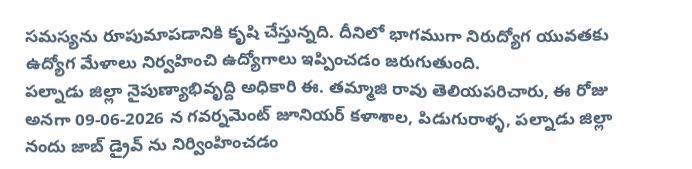సమస్యను రూపుమాపడానికి కృషి చేస్తున్నది. దీనిలో భాగముగా నిరుద్యోగ యువతకు ఉద్యోగ మేళాలు నిర్వహించి ఉద్యోగాలు ఇప్పించడం జరుగుతుంది.
పల్నాడు జిల్లా నైపుణ్యాభివృద్ది అధికారి ఈ. తమ్మాజి రావు తెలియపరిచారు, ఈ రోజు అనగా 09-06-2026 న గవర్నమెంట్ జూనియర్ కళాశాల, పిడుగురాళ్ళ, పల్నాడు జిల్లా నందు జాబ్ డ్రైవ్ ను నిర్వింహించడం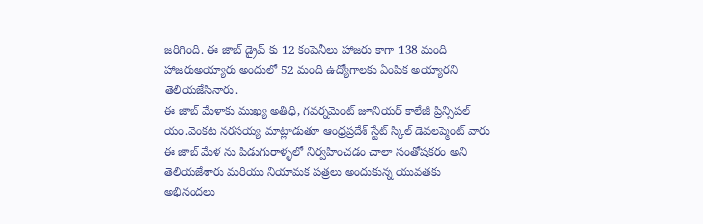జరిగింది. ఈ జాబ్ డ్రైవ్ కు 12 కంపెనీలు హాజరు కాగా 138 మంది హాజరుఅయ్యారు అందులో 52 మంది ఉద్యోగాలకు ఏంపిక అయ్యారని తెలియజేసినారు.
ఈ జాబ్ మేళాకు ముఖ్య అతిధి, గవర్నమెంట్ జూనియర్ కాలేజీ ప్రిన్సిపల్ యం.వెంకట నరసయ్య మాట్లాడుతూ ఆంధ్రప్రదేశ్ స్టేట్ స్కిల్ డెవలప్మెంట్ వారు ఈ జాబ్ మేళ ను పిడుగురాళ్ళలో నిర్వహించడం చాలా సంతోషకరం అని తెలియజేశారు మరియు నియామక పత్రలు అందుకున్న యువతకు అభినందలు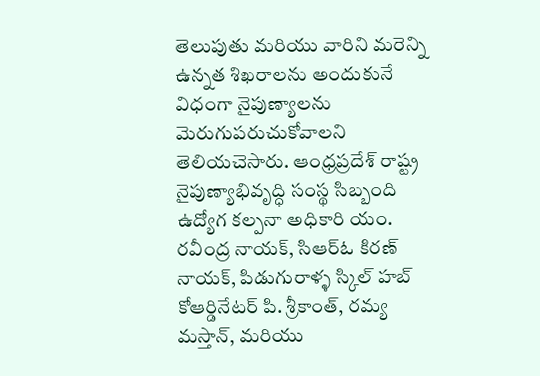తెలుపుతు మరియు వారిని మరెన్ని ఉన్నత శిఖరాలను అందుకునే విధంగా నైపుణ్యాలను మెరుగుపరుచుకోవాలని తెలియచెసారు. ఆంధ్రప్రదేశ్ రాష్ట్ర నైపుణ్యాభివృద్ధి సంస్థ సిబ్బంది ఉద్యోగ కల్పనా అధికారి యం. రవీంద్ర నాయక్, సిఆర్ఓ కిరణ్ నాయక్, పిడుగురాళ్ళ స్కిల్ హబ్ కోఆర్డినేటర్ పి. శ్రీకాంత్, రమ్య మస్తాన్, మరియు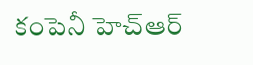కంపెనీ హెచ్ఆర్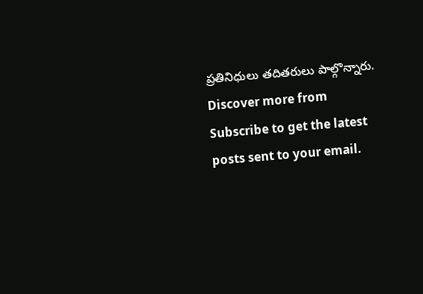ప్రతినిధులు తదితరులు పాల్గొన్నారు.
Discover more from
Subscribe to get the latest posts sent to your email.